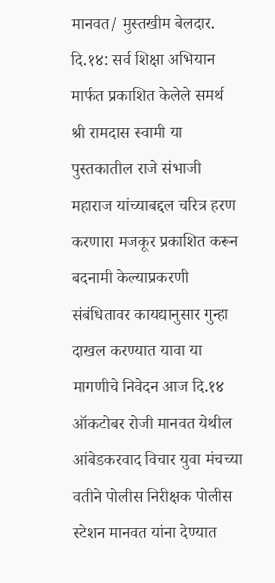मानवत/ मुस्तखीम बेलदार.
दि.१४: सर्व शिक्षा अभियान मार्फत प्रकाशित केलेले समर्थ श्री रामदास स्वामी या पुस्तकातील राजे संभाजी महाराज यांच्याबद्दल चरित्र हरण करणारा मजकूर प्रकाशित करून बदनामी केल्याप्रकरणी संबंधितावर कायद्यानुसार गुन्हा दाखल करण्यात यावा या मागणीचे निवेदन आज दि.१४ ऑकटोबर रोजी मानवत येथील आंबेडकरवाद विचार युवा मंचच्या वतीने पोलीस निरीक्षक पोलीस स्टेशन मानवत यांना देण्यात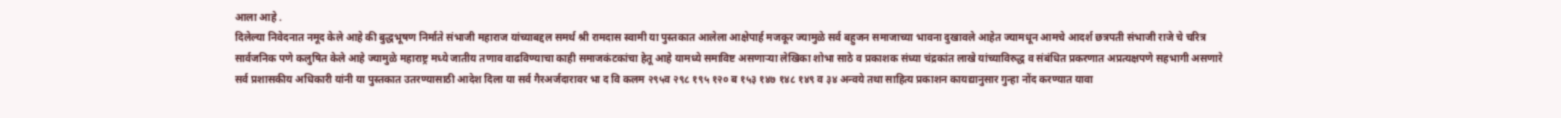आला आहे .
दिलेल्या निवेदनात नमूद केले आहे की बुद्धभूषण निर्माते संभाजी महाराज यांच्याबद्दल समर्थ श्री रामदास स्वामी या पुस्तकात आलेला आक्षेपार्ह मजकूर ज्यामुळे सर्व बहुजन समाजाच्या भावना दुखावले आहेत ज्यामधून आमचे आदर्श छत्रपती संभाजी राजे चे चरित्र सार्वजनिक पणे कलुषित केले आहे ज्यामुळे महाराष्ट्र मध्ये जातीय तणाव वाढविण्याचा काही समाजकंटकांचा हेतू आहे यामध्ये समाविष्ट असणाऱ्या लेखिका शोभा साठे व प्रकाशक संध्या चंद्रकांत लाखे यांच्याविरुद्ध व संबंधित प्रकरणात अप्रत्यक्षपणे सहभागी असणारे सर्व प्रशासकीय अधिकारी यांनी या पुस्तकात उतरण्यासाठी आदेश दिला या सर्व गैरअर्जदारावर भा द वि कलम २९५व २९८ १९५ १२० ब १५३ १४७ १४८ १४९ व ३४ अन्वये तथा साहित्य प्रकाशन कायद्यानुसार गुन्हा नोंद करण्यात यावा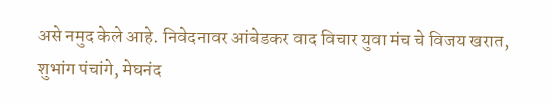असे नमुद केले आहे. निवेदनावर आंबेडकर वाद विचार युवा मंच चे विजय खरात, शुभांग पंचांगे, मेघनंद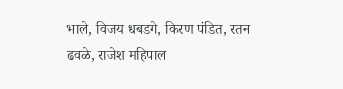भाले, विजय धबडगे, किरण पंडित, रतन ढवळे, राजेश महिपाल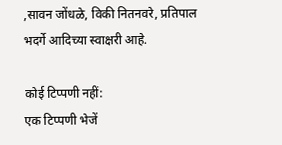,सावन जोंधळे, विकी नितनवरे, प्रतिपाल भदर्गे आदिच्या स्वाक्षरी आहे.

कोई टिप्पणी नहीं:
एक टिप्पणी भेजें